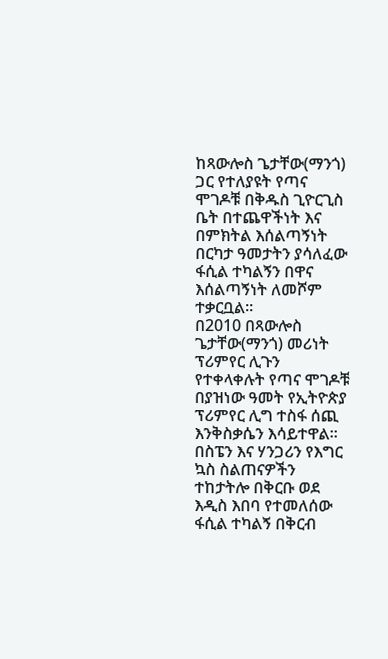ከጻውሎስ ጌታቸው(ማንጎ) ጋር የተለያዩት የጣና ሞገዶቹ በቅዱስ ጊዮርጊስ ቤት በተጨዋችነት እና በምክትል እሰልጣኝነት በርካታ ዓመታትን ያሳለፈው ፋሲል ተካልኝን በዋና እሰልጣኝነት ለመሾም ተቃርቧል።
በ2010 በጻውሎስ ጌታቸው(ማንጎ) መሪነት ፕሪምየር ሊጉን የተቀላቀሉት የጣና ሞገዶቹ በያዝነው ዓመት የኢትዮጵያ ፕሪምየር ሊግ ተስፋ ሰጪ እንቅስቃሴን እሳይተዋል።
በስፔን እና ሃንጋሪን የእግር ኳስ ስልጠናዎችን ተከታትሎ በቅርቡ ወደ እዲስ እበባ የተመለሰው ፋሲል ተካልኝ በቅርብ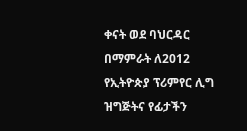ቀናት ወደ ባህርዳር በማምራት ለ2012 የኢትዮጵያ ፕሪምየር ሊግ ዝግጅትና የፊታችን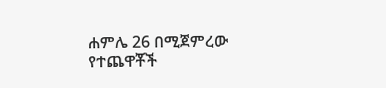ሐምሌ 26 በሚጀምረው የተጨዋቾች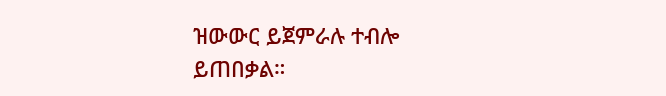ዝውውር ይጀምራሉ ተብሎ ይጠበቃል።